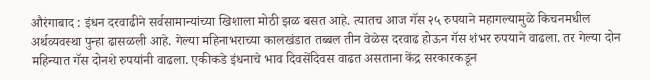औरंगाबाद : इंधन दरवाढीने सर्वसामान्यांच्या खिशाला मोठी झळ बसत आहे. त्यातच आज गॅस २५ रुपयाने महागल्यामुळे किचनमधील अर्थव्यवस्था पुन्हा ढासळली आहे. गेल्या महिनाभराच्या कालखंडात तब्बल तीन वेळेस दरवाढ होऊन गॅस शंभर रुपयाने वाढला. तर गेल्या दोन महिन्यात गॅस दोनशे रुपयांनी वाढला. एकीकडे इंधनाचे भाव दिवसेंदिवस वाढत असताना केंद्र सरकारकडून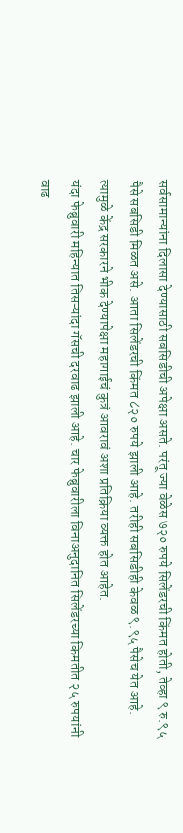सर्वसामान्यांना दिलासा देण्यासाठी सबसिडीची अपेक्षा असते. परंतू ज्या वेळेस ७२० रुपये सिलेंडरची किंमत होती, तेव्हा ९ रु.९५ पैसे सबसिडी मिळत असे. आता सिलेंडरची किंमत ८२० रुपये झाली आहे. तरीही सबसिडीही केवळ ९.९५ पैसेच येत आहे. त्यामुळे केंद्र सरकारने भीक देण्यापेक्षा महागाईचं कुत्रं आवरावं अशा प्रतिक्रिया व्यक्त होत आहेत.
यंदा फेब्रुवारी महिन्यात तिसऱ्यांदा गॅसची दरवाढ झाली आहे. चार फेब्रुवारीला विनाअनुदानित सिलेंडरच्या किमतीत २५ रुपयांनी वाढ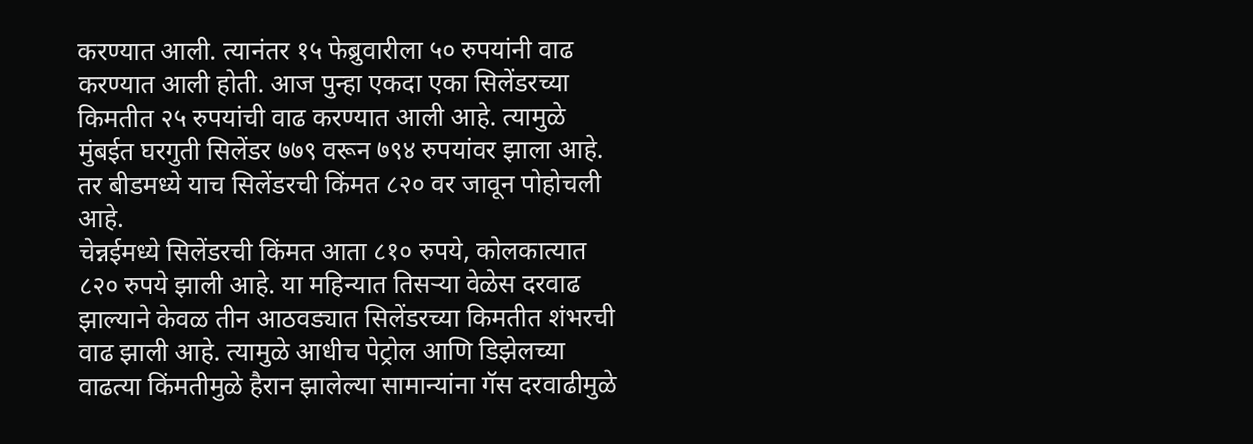करण्यात आली. त्यानंतर १५ फेब्रुवारीला ५० रुपयांनी वाढ करण्यात आली होती. आज पुन्हा एकदा एका सिलेंडरच्या किमतीत २५ रुपयांची वाढ करण्यात आली आहे. त्यामुळे मुंबईत घरगुती सिलेंडर ७७९ वरून ७९४ रुपयांवर झाला आहे. तर बीडमध्ये याच सिलेंडरची किंमत ८२० वर जावून पोहोचली आहे.
चेन्नईमध्ये सिलेंडरची किंमत आता ८१० रुपये, कोलकात्यात ८२० रुपये झाली आहे. या महिन्यात तिसऱ्या वेळेस दरवाढ झाल्याने केवळ तीन आठवड्यात सिलेंडरच्या किमतीत शंभरची वाढ झाली आहे. त्यामुळे आधीच पेट्रोल आणि डिझेलच्या वाढत्या किंमतीमुळे हैरान झालेल्या सामान्यांना गॅस दरवाढीमुळे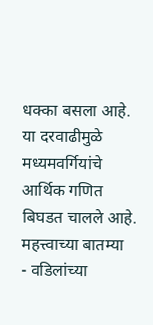धक्का बसला आहे. या दरवाढीमुळे मध्यमवर्गियांचे आर्थिक गणित बिघडत चालले आहे.
महत्त्वाच्या बातम्या
- वडिलांच्या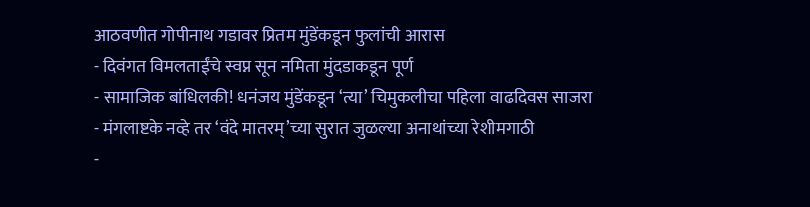आठवणीत गोपीनाथ गडावर प्रितम मुंडेंकडून फुलांची आरास
- दिवंगत विमलताईंचे स्वप्न सून नमिता मुंदडाकडून पूर्ण
- सामाजिक बांधिलकी! धनंजय मुंडेंकडून ‘त्या’ चिमुकलीचा पहिला वाढदिवस साजरा
- मंगलाष्टके नव्हे तर ‘वंदे मातरम्’च्या सुरात जुळल्या अनाथांच्या रेशीमगाठी
-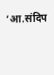‘आ.संदिप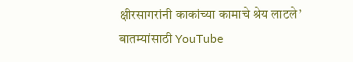क्षीरसागरांनी काकांच्या कामाचे श्रेय लाटले’
बातम्यांसाठी YouTube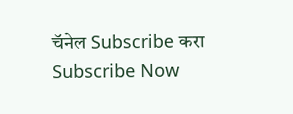चॅनेल Subscribe करा
Subscribe Now